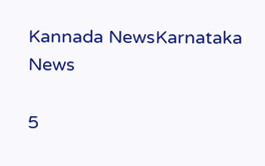Kannada NewsKarnataka News

5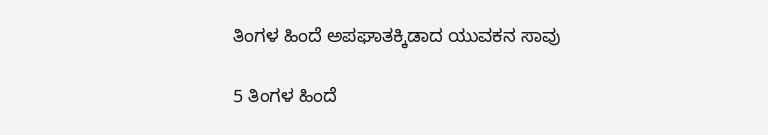ತಿಂಗಳ ಹಿಂದೆ ಅಪಘಾತಕ್ಕಿಡಾದ ಯುವಕನ ಸಾವು

5 ತಿಂಗಳ ಹಿಂದೆ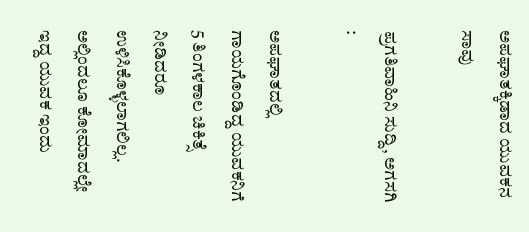ಅಪಘಾತಕ್ಕಿಡಾದ ಯುವಕನ ಸಾವು

ಪ್ರಗತಿವಾಹಿನಿ ಸುದ್ದಿ, ಅಗಸಗಿ :

ಅಪಘಾತದಲ್ಲಿ ಗಾಯಗೊಂಡಿದ್ದ ಯುವಕನಿಗೆ 5 ತಿಂಗಳಕಾಲ ಚಿಕಿತ್ಸೆ ನೀಡಿದರೂ ಉಳಿಸಿಕೊಳ್ಳಲಾಗಲಿಲ್ಲ. ಅಲ್ಲಿಂದಲೂ ಕೋಮಾದಲ್ಲೇ ಇದ್ದ ಯುವಕ ಇಂದು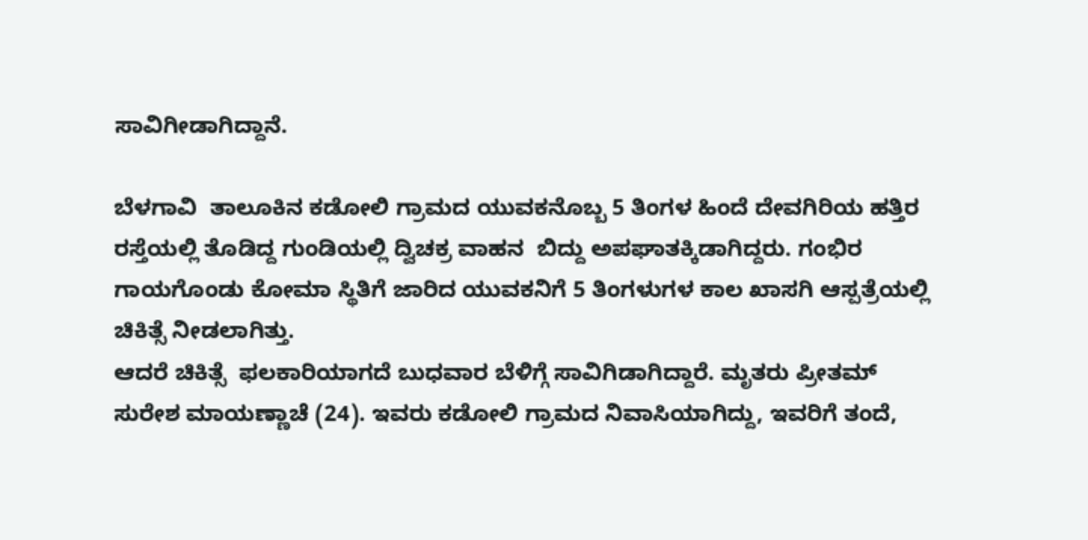ಸಾವಿಗೀಡಾಗಿದ್ದಾನೆ.

ಬೆಳಗಾವಿ  ತಾಲೂಕಿನ ಕಡೋಲಿ ಗ್ರಾಮದ ಯುವಕನೊಬ್ಬ 5 ತಿಂಗಳ ಹಿಂದೆ ದೇವಗಿರಿಯ ಹತ್ತಿರ ರಸ್ತೆಯಲ್ಲಿ ತೊಡಿದ್ದ ಗುಂಡಿಯಲ್ಲಿ ದ್ವಿಚಕ್ರ ವಾಹನ  ಬಿದ್ದು ಅಪಘಾತಕ್ಕಿಡಾಗಿದ್ದರು. ಗಂಭಿರ ಗಾಯಗೊಂಡು ಕೋಮಾ ಸ್ಥಿತಿಗೆ ಜಾರಿದ ಯುವಕನಿಗೆ 5 ತಿಂಗಳುಗಳ ಕಾಲ ಖಾಸಗಿ ಆಸ್ಪತ್ರೆಯಲ್ಲಿ ಚಿಕಿತ್ಸೆ ನೀಡಲಾಗಿತ್ತು.
ಆದರೆ ಚಿಕಿತ್ಸೆ  ಫಲಕಾರಿಯಾಗದೆ ಬುಧವಾರ ಬೆಳಿಗ್ಗೆ ಸಾವಿಗಿಡಾಗಿದ್ದಾರೆ. ಮೃತರು ಪ್ರೀತಮ್ ಸುರೇಶ ಮಾಯಣ್ಣಾಚೆ (24). ಇವರು ಕಡೋಲಿ ಗ್ರಾಮದ ನಿವಾಸಿಯಾಗಿದ್ದು, ಇವರಿಗೆ ತಂದೆ,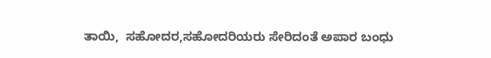ತಾಯಿ,  ಸಹೋದರ,ಸಹೋದರಿಯರು ಸೇರಿದಂತೆ ಅಪಾರ ಬಂಧು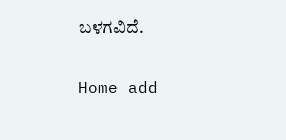ಬಳಗವಿದೆ.

Home add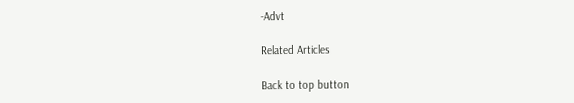-Advt

Related Articles

Back to top button